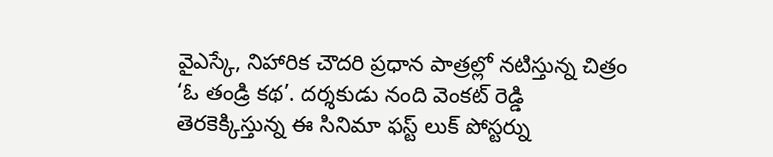వైఎస్కే, నిహారిక చౌదరి ప్రధాన పాత్రల్లో నటిస్తున్న చిత్రం ‘ఓ తండ్రి కథ’. దర్శకుడు నంది వెంకట్ రెడ్డి తెరకెక్కిస్తున్న ఈ సినిమా ఫస్ట్ లుక్ పోస్టర్ను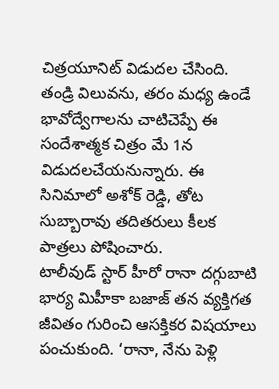చిత్రయూనిట్ విడుదల చేసింది. తండ్రి విలువను, తరం మధ్య ఉండే భావోద్వేగాలను చాటిచెప్పే ఈ సందేశాత్మక చిత్రం మే 1న విడుదలచేయనున్నారు. ఈ సినిమాలో అశోక్ రెడ్డి, తోట సుబ్బారావు తదితరులు కీలక పాత్రలు పోషించారు.
టాలీవుడ్ స్టార్ హీరో రానా దగ్గుబాటి భార్య మిహీకా బజాజ్ తన వ్యక్తిగత జీవితం గురించి ఆసక్తికర విషయాలు పంచుకుంది. ‘రానా, నేను పెళ్లి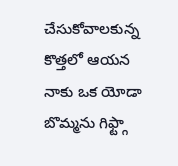చేసుకోవాలకున్న కొత్తలో ఆయన నాకు ఒక యోడా బొమ్మను గిఫ్ట్గా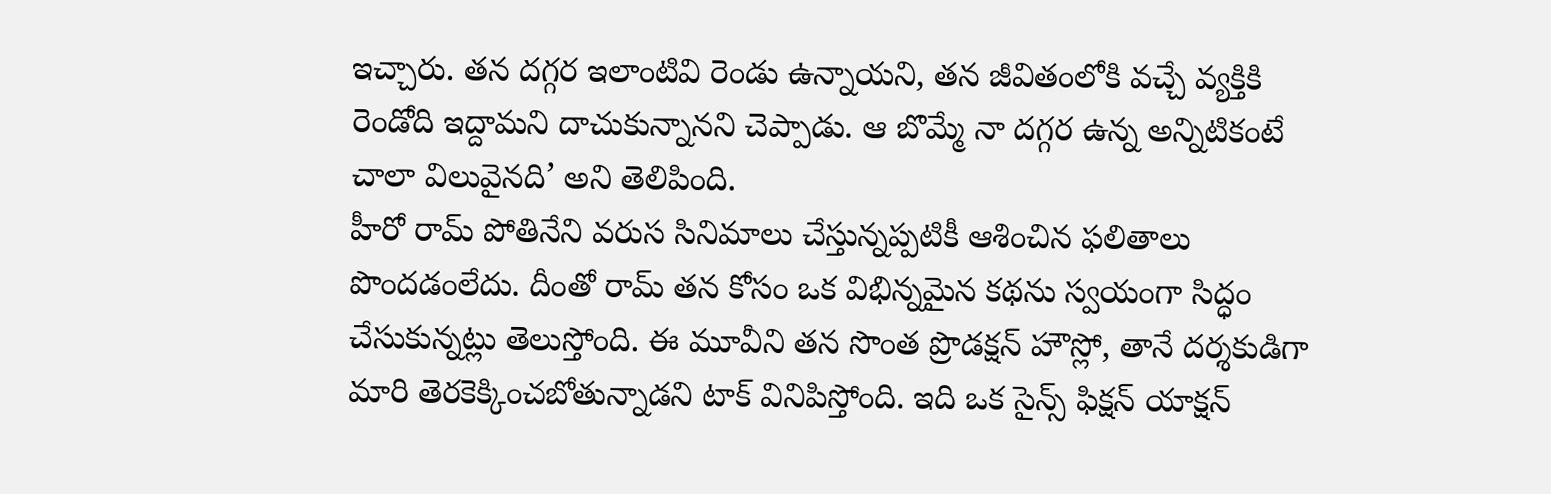ఇచ్చారు. తన దగ్గర ఇలాంటివి రెండు ఉన్నాయని, తన జీవితంలోకి వచ్చే వ్యక్తికి రెండోది ఇద్దామని దాచుకున్నానని చెప్పాడు. ఆ బొమ్మే నా దగ్గర ఉన్న అన్నిటికంటే చాలా విలువైనది’ అని తెలిపింది.
హీరో రామ్ పోతినేని వరుస సినిమాలు చేస్తున్నప్పటికీ ఆశించిన ఫలితాలు పొందడంలేదు. దీంతో రామ్ తన కోసం ఒక విభిన్నమైన కథను స్వయంగా సిద్ధం చేసుకున్నట్లు తెలుస్తోంది. ఈ మూవీని తన సొంత ప్రొడక్షన్ హౌస్లో, తానే దర్శకుడిగా మారి తెరకెక్కించబోతున్నాడని టాక్ వినిపిస్తోంది. ఇది ఒక సైన్స్ ఫిక్షన్ యాక్షన్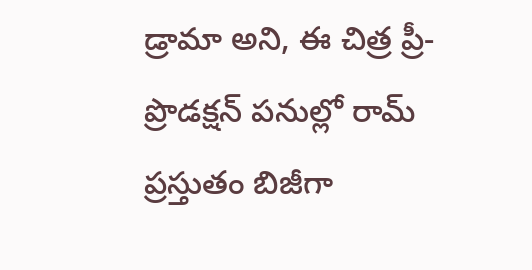డ్రామా అని, ఈ చిత్ర ప్రీ-ప్రొడక్షన్ పనుల్లో రామ్ ప్రస్తుతం బిజీగా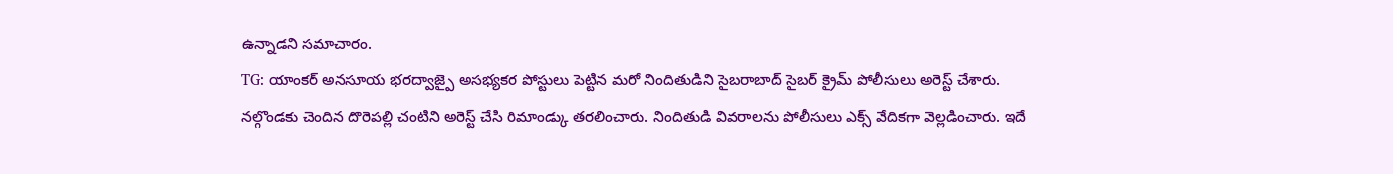ఉన్నాడని సమాచారం.
TG: యాంకర్ అనసూయ భరద్వాజ్పై అసభ్యకర పోస్టులు పెట్టిన మరో నిందితుడిని సైబరాబాద్ సైబర్ క్రైమ్ పోలీసులు అరెస్ట్ చేశారు. నల్గొండకు చెందిన దొరెపల్లి చంటిని అరెస్ట్ చేసి రిమాండ్కు తరలించారు. నిందితుడి వివరాలను పోలీసులు ఎక్స్ వేదికగా వెల్లడించారు. ఇదే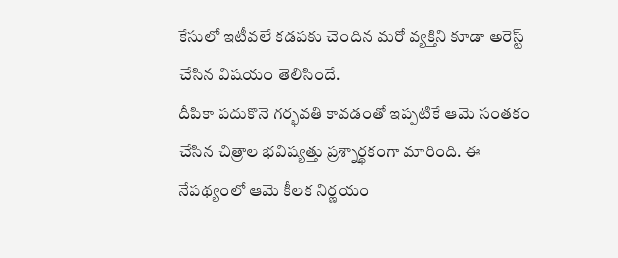కేసులో ఇటీవలే కడపకు చెందిన మరో వ్యక్తిని కూడా అరెస్ట్ చేసిన విషయం తెలిసిందే.
దీపికా పదుకొనె గర్భవతి కావడంతో ఇప్పటికే ఆమె సంతకం చేసిన చిత్రాల భవిష్యత్తు ప్రశ్నార్థకంగా మారింది. ఈ నేపథ్యంలో ఆమె కీలక నిర్ణయం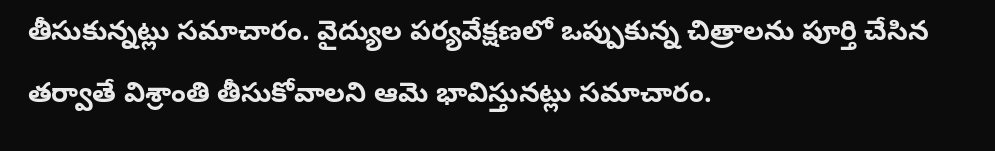తీసుకున్నట్లు సమాచారం. వైద్యుల పర్యవేక్షణలో ఒప్పుకున్న చిత్రాలను పూర్తి చేసిన తర్వాతే విశ్రాంతి తీసుకోవాలని ఆమె భావిస్తునట్లు సమాచారం.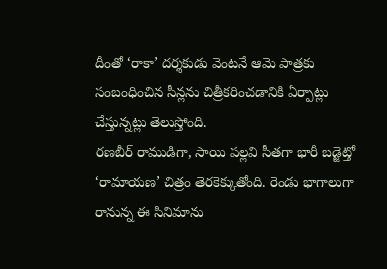దీంతో ‘రాకా’ దర్శకుడు వెంటనే ఆమె పాత్రకు సంబంధించిన సీన్లను చిత్రీకరించడానికి ఏర్పాట్లు చేస్తున్నట్లు తెలుస్తోంది.
రణబీర్ రాముడిగా, సాయి పల్లవి సీతగా భారీ బడ్జెట్తో ‘రామాయణ’ చిత్రం తెరకెక్కుతోంది. రెండు భాగాలుగా రానున్న ఈ సినిమాను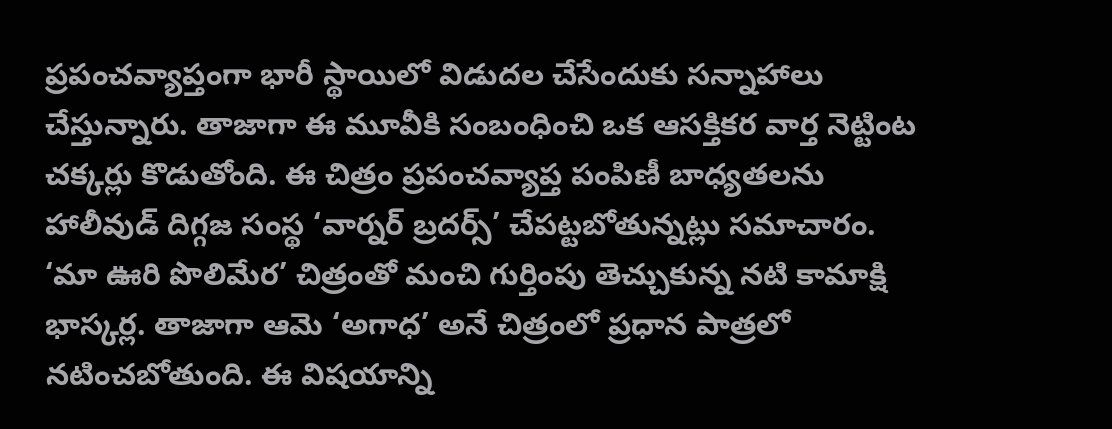ప్రపంచవ్యాప్తంగా భారీ స్థాయిలో విడుదల చేసేందుకు సన్నాహాలు చేస్తున్నారు. తాజాగా ఈ మూవీకి సంబంధించి ఒక ఆసక్తికర వార్త నెట్టింట చక్కర్లు కొడుతోంది. ఈ చిత్రం ప్రపంచవ్యాప్త పంపిణీ బాధ్యతలను హాలీవుడ్ దిగ్గజ సంస్థ ‘వార్నర్ బ్రదర్స్’ చేపట్టబోతున్నట్లు సమాచారం.
‘మా ఊరి పొలిమేర’ చిత్రంతో మంచి గుర్తింపు తెచ్చుకున్న నటి కామాక్షి భాస్కర్ల. తాజాగా ఆమె ‘అగాధ’ అనే చిత్రంలో ప్రధాన పాత్రలో నటించబోతుంది. ఈ విషయాన్ని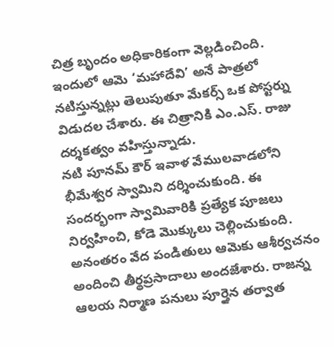చిత్ర బృందం అధికారికంగా వెల్లడించింది. ఇందులో ఆమె ‘మహాదేవి’ అనే పాత్రలో నటిస్తున్నట్లు తెలుపుతూ మేకర్స్ ఒక పోస్టర్ను విడుదల చేశారు. ఈ చిత్రానికి ఎం.ఎస్. రాజు దర్శకత్వం వహిస్తున్నాడు.
నటి పూనమ్ కౌర్ ఇవాళ వేములవాడలోని భీమేశ్వర స్వామిని దర్శించుకుంది. ఈ సందర్భంగా స్వామివారికి ప్రత్యేక పూజలు నిర్వహించి, కోడె మొక్కులు చెల్లించుకుంది. అనంతరం వేద పండితులు ఆమెకు ఆశీర్వచనం అందించి తీర్థప్రసాదాలు అందజేశారు. రాజన్న ఆలయ నిర్మాణ పనులు పూర్తైన తర్వాత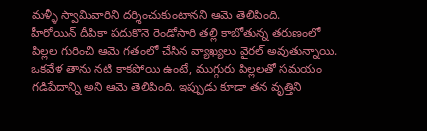మళ్ళీ స్వామివారిని దర్శించుకుంటానని ఆమె తెలిపింది.
హీరోయిన్ దీపికా పదుకొనె రెండోసారి తల్లి కాబోతున్న తరుణంలో పిల్లల గురించి ఆమె గతంలో చేసిన వ్యాఖ్యలు వైరల్ అవుతున్నాయి. ఒకవేళ తాను నటి కాకపోయి ఉంటే, ముగ్గురు పిల్లలతో సమయం గడిపేదాన్ని అని ఆమె తెలిపింది. ఇప్పుడు కూడా తన వృత్తిని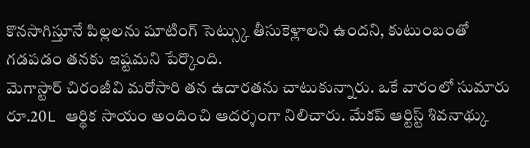కొనసాగిస్తూనే పిల్లలను షూటింగ్ సెట్స్కు తీసుకెళ్లాలని ఉందని, కుటుంబంతో గడపడం తనకు ఇష్టమని పేర్కొంది.
మెగాస్టార్ చిరంజీవి మరోసారి తన ఉదారతను చాటుకున్నారు. ఒకే వారంలో సుమారు రూ.20L ఆర్థిక సాయం అందించి ఆదర్శంగా నిలిచారు. మేకప్ ఆర్టిస్ట్ శివనాథ్కు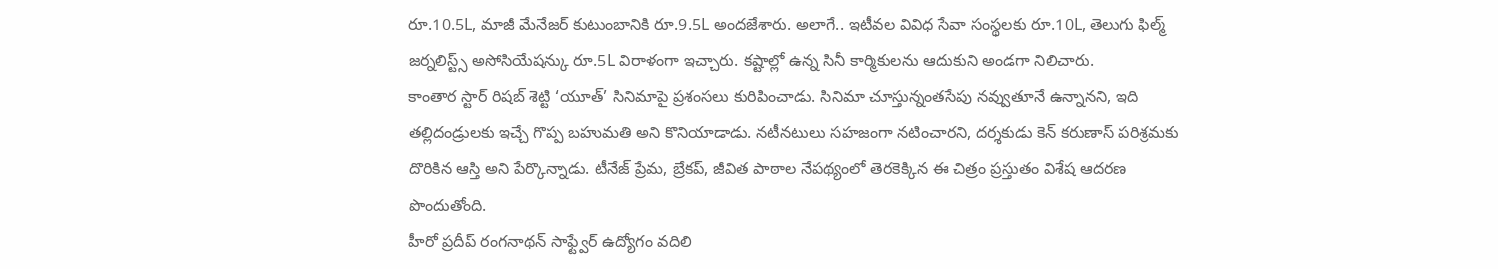రూ.10.5L, మాజీ మేనేజర్ కుటుంబానికి రూ.9.5L అందజేశారు. అలాగే.. ఇటీవల వివిధ సేవా సంస్థలకు రూ.10L, తెలుగు ఫిల్మ్ జర్నలిస్ట్స్ అసోసియేషన్కు రూ.5L విరాళంగా ఇచ్చారు. కష్టాల్లో ఉన్న సినీ కార్మికులను ఆదుకుని అండగా నిలిచారు.
కాంతార స్టార్ రిషబ్ శెట్టి ‘యూత్’ సినిమాపై ప్రశంసలు కురిపించాడు. సినిమా చూస్తున్నంతసేపు నవ్వుతూనే ఉన్నానని, ఇది తల్లిదండ్రులకు ఇచ్చే గొప్ప బహుమతి అని కొనియాడాడు. నటీనటులు సహజంగా నటించారని, దర్శకుడు కెన్ కరుణాస్ పరిశ్రమకు దొరికిన ఆస్తి అని పేర్కొన్నాడు. టీనేజ్ ప్రేమ, బ్రేకప్, జీవిత పాఠాల నేపథ్యంలో తెరకెక్కిన ఈ చిత్రం ప్రస్తుతం విశేష ఆదరణ పొందుతోంది.
హీరో ప్రదీప్ రంగనాథన్ సాఫ్ట్వేర్ ఉద్యోగం వదిలి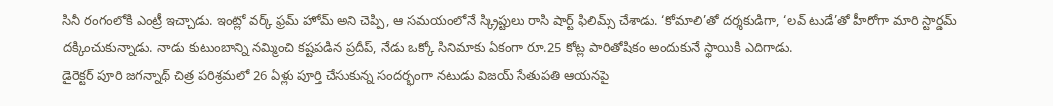సినీ రంగంలోకి ఎంట్రీ ఇచ్చాడు. ఇంట్లో వర్క్ ఫ్రమ్ హోమ్ అని చెప్పి, ఆ సమయంలోనే స్క్రిప్టులు రాసి షార్ట్ ఫిలిమ్స్ చేశాడు. ‘కోమాలి’తో దర్శకుడిగా, ‘లవ్ టుడే’తో హీరోగా మారి స్టార్డమ్ దక్కించుకున్నాడు. నాడు కుటుంబాన్ని నమ్మించి కష్టపడిన ప్రదీప్, నేడు ఒక్కో సినిమాకు ఏకంగా రూ.25 కోట్ల పారితోషికం అందుకునే స్థాయికి ఎదిగాడు.
డైరెక్టర్ పూరి జగన్నాథ్ చిత్ర పరిశ్రమలో 26 ఏళ్లు పూర్తి చేసుకున్న సందర్భంగా నటుడు విజయ్ సేతుపతి ఆయనపై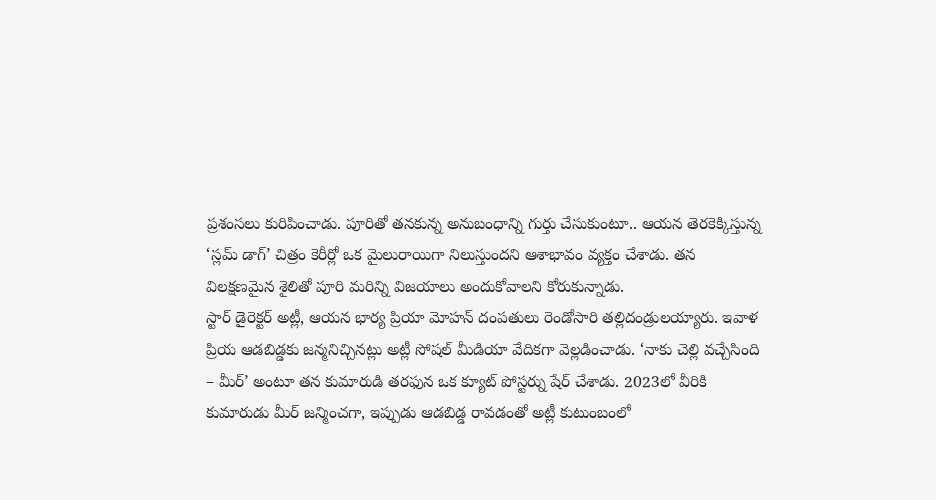ప్రశంసలు కురిపించాడు. పూరితో తనకున్న అనుబంధాన్ని గుర్తు చేసుకుంటూ.. ఆయన తెరకెక్కిస్తున్న ‘స్లమ్ డాగ్’ చిత్రం కెరీర్లో ఒక మైలురాయిగా నిలుస్తుందని ఆశాభావం వ్యక్తం చేశాడు. తన విలక్షణమైన శైలితో పూరి మరిన్ని విజయాలు అందుకోవాలని కోరుకున్నాడు.
స్టార్ డైరెక్టర్ అట్లీ, ఆయన భార్య ప్రియా మోహన్ దంపతులు రెండోసారి తల్లిదండ్రులయ్యారు. ఇవాళ ప్రియ ఆడబిడ్డకు జన్మనిచ్చినట్లు అట్లీ సోషల్ మీడియా వేదికగా వెల్లడించాడు. ‘నాకు చెల్లి వచ్చేసింది – మీర్’ అంటూ తన కుమారుడి తరఫున ఒక క్యూట్ పోస్టర్ను షేర్ చేశాడు. 2023లో వీరికి కుమారుడు మీర్ జన్మించగా, ఇప్పుడు ఆడబిడ్డ రావడంతో అట్లీ కుటుంబంలో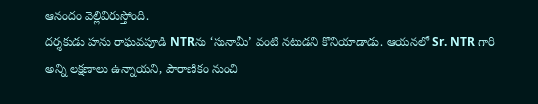ఆనందం వెల్లివిరుస్తోంది.
దర్శకుడు హను రాఘవపూడి NTRను ‘సునామీ’ వంటి నటుడని కొనియాడాడు. ఆయనలో Sr. NTR గారి అన్ని లక్షణాలు ఉన్నాయని, పౌరాణికం నుంచి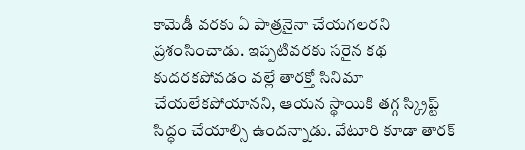కామెడీ వరకు ఏ పాత్రనైనా చేయగలరని ప్రశంసించాడు. ఇప్పటివరకు సరైన కథ కుదరకపోవడం వల్లే తారక్తో సినిమా చేయలేకపోయానని, ఆయన స్థాయికి తగ్గ స్క్రిప్ట్ సిద్ధం చేయాల్సి ఉందన్నాడు. వేటూరి కూడా తారక్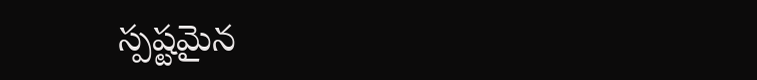స్పష్టమైన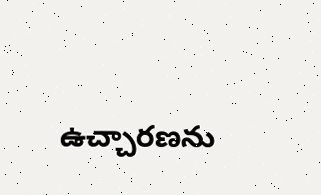ఉచ్చారణను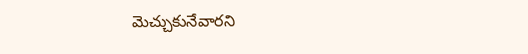మెచ్చుకునేవారని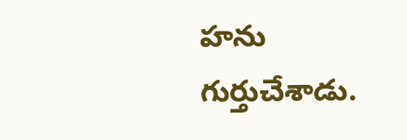హను గుర్తుచేశాడు.